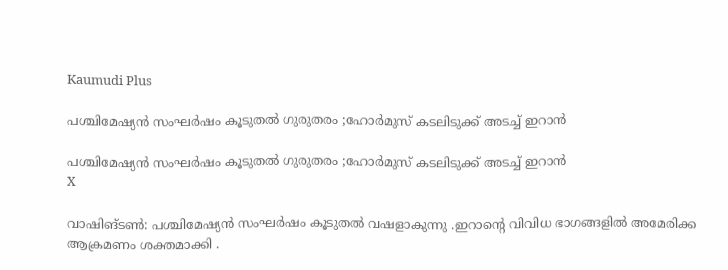Kaumudi Plus

പശ്ചിമേഷ്യന്‍ സംഘര്‍ഷം കൂടുതൽ ഗുരുതരം ;ഹോര്‍മുസ് കടലിടുക്ക് അടച്ച് ഇറാന്‍

പശ്ചിമേഷ്യന്‍ സംഘര്‍ഷം കൂടുതൽ ഗുരുതരം ;ഹോര്‍മുസ് കടലിടുക്ക് അടച്ച് ഇറാന്‍
X

വാഷിങ്ടൺ: പശ്ചിമേഷ്യൻ സംഘർഷം കൂടുതൽ വഷളാകുന്നു .ഇറാന്റെ വിവിധ ഭാഗങ്ങളിൽ അമേരിക്ക ആക്രമണം ശക്തമാക്കി .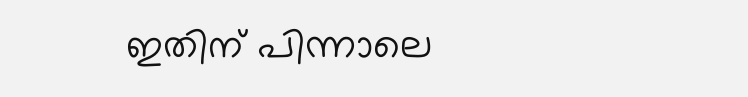ഇതിന് പിന്നാലെ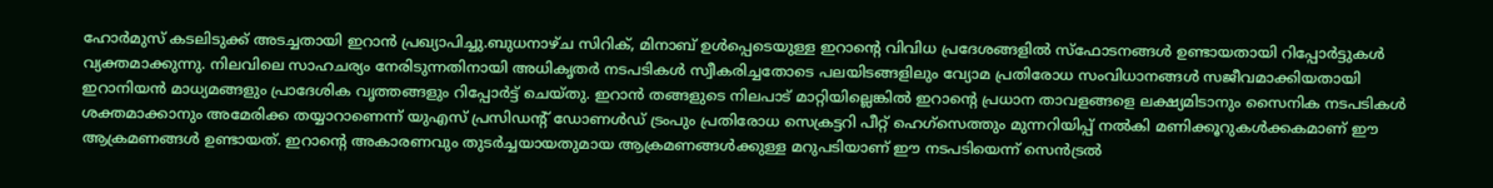ഹോർമുസ് കടലിടുക്ക് അടച്ചതായി ഇറാൻ പ്രഖ്യാപിച്ചു.ബുധനാഴ്ച സിറിക്, മിനാബ് ഉൾപ്പെടെയുള്ള ഇറാന്റെ വിവിധ പ്രദേശങ്ങളിൽ സ്‌ഫോടനങ്ങൾ ഉണ്ടായതായി റിപ്പോർട്ടുകൾ വ്യക്തമാക്കുന്നു. നിലവിലെ സാഹചര്യം നേരിടുന്നതിനായി അധികൃതർ നടപടികൾ സ്വീകരിച്ചതോടെ പലയിടങ്ങളിലും വ്യോമ പ്രതിരോധ സംവിധാനങ്ങൾ സജീവമാക്കിയതായി ഇറാനിയൻ മാധ്യമങ്ങളും പ്രാദേശിക വൃത്തങ്ങളും റിപ്പോർട്ട് ചെയ്തു. ഇറാൻ തങ്ങളുടെ നിലപാട് മാറ്റിയില്ലെങ്കിൽ ഇറാന്റെ പ്രധാന താവളങ്ങളെ ലക്ഷ്യമിടാനും സൈനിക നടപടികൾ ശക്തമാക്കാനും അമേരിക്ക തയ്യാറാണെന്ന് യുഎസ് പ്രസിഡന്റ് ഡോണൾഡ് ട്രംപും പ്രതിരോധ സെക്രട്ടറി പീറ്റ് ഹെഗ്സെത്തും മുന്നറിയിപ്പ് നൽകി മണിക്കൂറുകൾക്കകമാണ് ഈ ആക്രമണങ്ങൾ ഉണ്ടായത്. ഇറാന്റെ അകാരണവും തുടർച്ചയായതുമായ ആക്രമണങ്ങൾക്കുള്ള മറുപടിയാണ് ഈ നടപടിയെന്ന് സെൻട്രൽ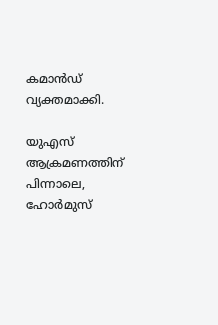കമാൻഡ് വ്യക്തമാക്കി.

യുഎസ് ആക്രമണത്തിന് പിന്നാലെ, ഹോർമുസ്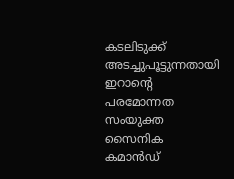കടലിടുക്ക് അടച്ചുപൂട്ടുന്നതായി ഇറാന്റെ പരമോന്നത സംയുക്ത സൈനിക കമാൻഡ്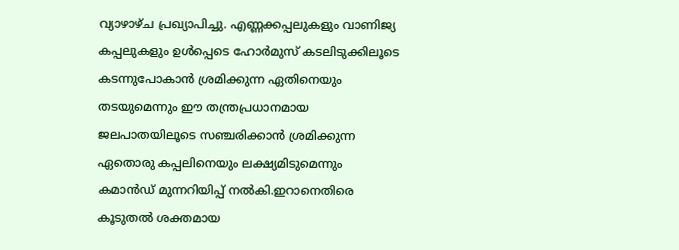വ്യാഴാഴ്ച പ്രഖ്യാപിച്ചു. എണ്ണക്കപ്പലുകളും വാണിജ്യ കപ്പലുകളും ഉൾപ്പെടെ ഹോർമുസ് കടലിടുക്കിലൂടെ കടന്നുപോകാൻ ശ്രമിക്കുന്ന ഏതിനെയും തടയുമെന്നും ഈ തന്ത്രപ്രധാനമായ ജലപാതയിലൂടെ സഞ്ചരിക്കാൻ ശ്രമിക്കുന്ന ഏതൊരു കപ്പലിനെയും ലക്ഷ്യമിടുമെന്നും കമാൻഡ് മുന്നറിയിപ്പ് നൽകി.ഇറാനെതിരെ കൂടുതൽ ശക്തമായ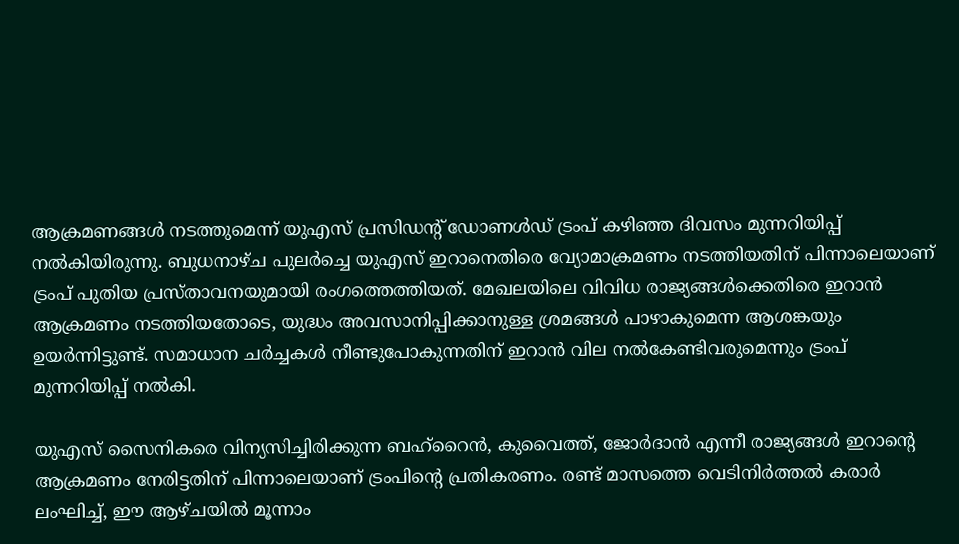ആക്രമണങ്ങൾ നടത്തുമെന്ന് യുഎസ് പ്രസിഡന്റ് ഡോണൾഡ് ട്രംപ് കഴിഞ്ഞ ദിവസം മുന്നറിയിപ്പ് നൽകിയിരുന്നു. ബുധനാഴ്ച പുലർച്ചെ യുഎസ് ഇറാനെതിരെ വ്യോമാക്രമണം നടത്തിയതിന് പിന്നാലെയാണ് ട്രംപ് പുതിയ പ്രസ്താവനയുമായി രംഗത്തെത്തിയത്. മേഖലയിലെ വിവിധ രാജ്യങ്ങൾക്കെതിരെ ഇറാൻ ആക്രമണം നടത്തിയതോടെ, യുദ്ധം അവസാനിപ്പിക്കാനുള്ള ശ്രമങ്ങൾ പാഴാകുമെന്ന ആശങ്കയും ഉയർന്നിട്ടുണ്ട്. സമാധാന ചർച്ചകൾ നീണ്ടുപോകുന്നതിന് ഇറാൻ വില നൽകേണ്ടിവരുമെന്നും ട്രംപ് മുന്നറിയിപ്പ് നൽകി.

യുഎസ് സൈനികരെ വിന്യസിച്ചിരിക്കുന്ന ബഹ്റൈൻ, കുവൈത്ത്, ജോർദാൻ എന്നീ രാജ്യങ്ങൾ ഇറാന്റെ ആക്രമണം നേരിട്ടതിന് പിന്നാലെയാണ് ട്രംപിന്റെ പ്രതികരണം. രണ്ട് മാസത്തെ വെടിനിർത്തൽ കരാർ ലംഘിച്ച്, ഈ ആഴ്ചയിൽ മൂന്നാം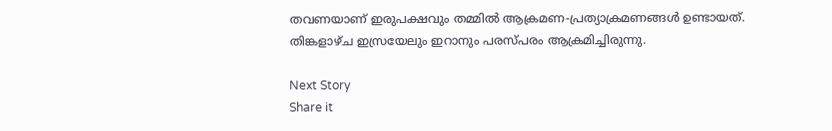തവണയാണ് ഇരുപക്ഷവും തമ്മിൽ ആക്രമണ-പ്രത്യാക്രമണങ്ങൾ ഉണ്ടായത്. തിങ്കളാഴ്ച ഇസ്രയേലും ഇറാനും പരസ്പരം ആക്രമിച്ചിരുന്നു.

Next Story
Share it